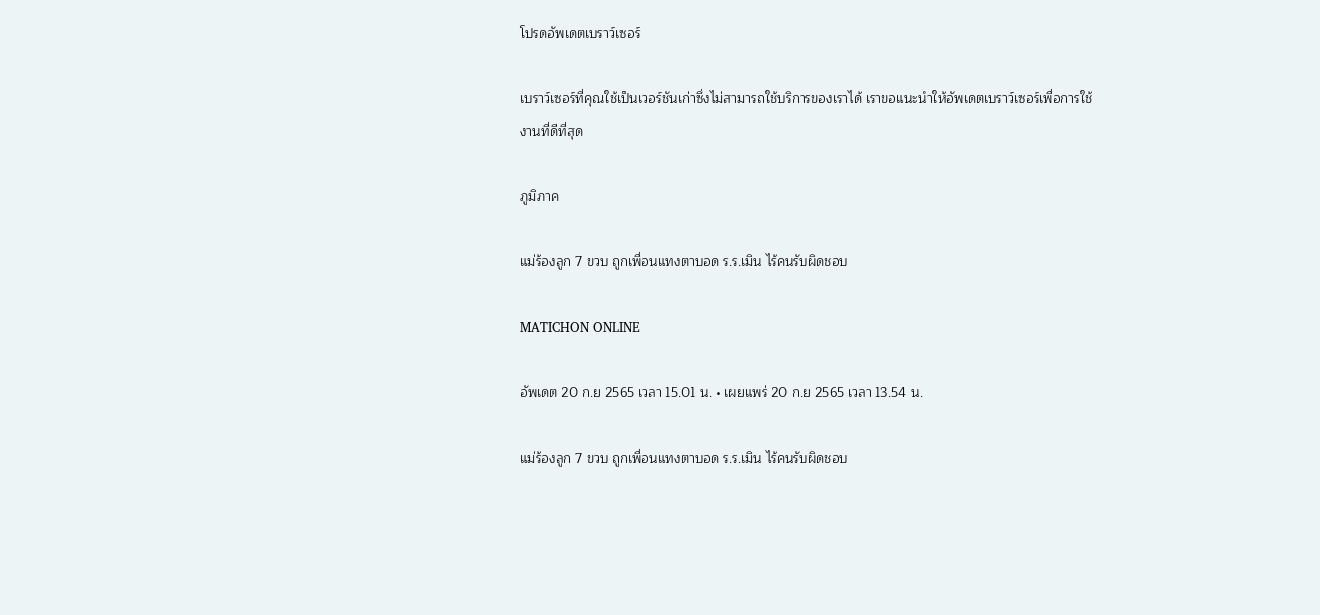โปรดอัพเดตเบราว์เซอร์

เบราว์เซอร์ที่คุณใช้เป็นเวอร์ชันเก่าซึ่งไม่สามารถใช้บริการของเราได้ เราขอแนะนำให้อัพเดตเบราว์เซอร์เพื่อการใช้งานที่ดีที่สุด

ภูมิภาค

แม่ร้องลูก 7 ขวบ ถูกเพื่อนแทงตาบอด ร.ร.เมิน ไร้คนรับผิดชอบ

MATICHON ONLINE

อัพเดต 20 ก.ย 2565 เวลา 15.01 น. • เผยแพร่ 20 ก.ย 2565 เวลา 13.54 น.

แม่ร้องลูก 7 ขวบ ถูกเพื่อนแทงตาบอด ร.ร.เมิน ไร้คนรับผิดชอบ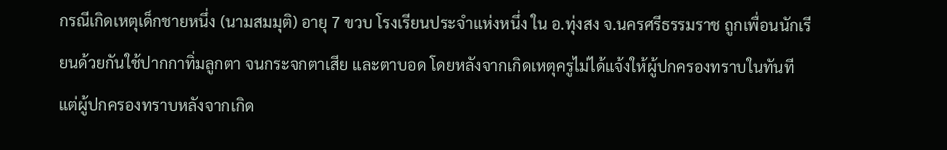กรณีเกิดเหตุเด็กชายหนึ่ง (นามสมมุติ) อายุ 7 ขวบ โรงเรียนประจำแห่งหนึ่ง ใน อ.ทุ่งสง จ.นครศรีธรรมราช ถูกเพื่อนนักเรียนด้วยกันใช้ปากกาทิ่มลูกตา จนกระจกตาเสีย และตาบอด โดยหลังจากเกิดเหตุครูไม่ได้แจ้งให้ผู้ปกครองทราบในทันที แต่ผู้ปกครองทราบหลังจากเกิด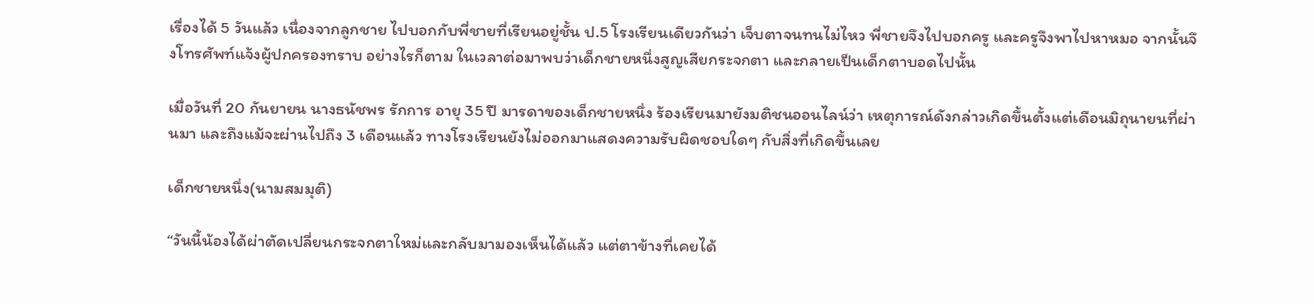เรื่องได้ 5 วันแล้ว เนื่องจากลูกชาย ไปบอกกับพี่ชายที่เรียนอยู่ชั้น ป.5 โรงเรียนเดียวกันว่า เจ็บตาจนทนไม่ไหว พี่ชายจึงไปบอกครู และครูจึงพาไปหาหมอ จากนั้นจึงโทรศัพท์แจ้งผู้ปกครองทราบ อย่างไรก็ตาม ในเวลาต่อมาพบว่าเด็กชายหนึ่งสูญเสียกระจกตา และกลายเป็นเด็กตาบอดไปนั้น

เมื่อวันที่ 20 กันยายน นางธนัชพร รักการ อายุ 35 ปี มารดาของเด็กชายหนึ่ง ร้องเรียนมายังมติชนออนไลน์ว่า เหตุการณ์ดังกล่าวเกิดขึ้นตั้งแต่เดือนมิถุนายนที่ผ่านมา และถึงแม้จะผ่านไปถึง 3 เดือนแล้ว ทางโรงเรียนยังไม่ออกมาแสดงความรับผิดชอบใดๆ กับสิ่งที่เกิดขึ้นเลย

เด็กชายหนึ่ง(นามสมมุติ)

“วันนี้น้องได้ผ่าตัดเปลี่ยนกระจกตาใหม่และกลับมามองเห็นได้แล้ว แต่ตาข้างที่เคยได้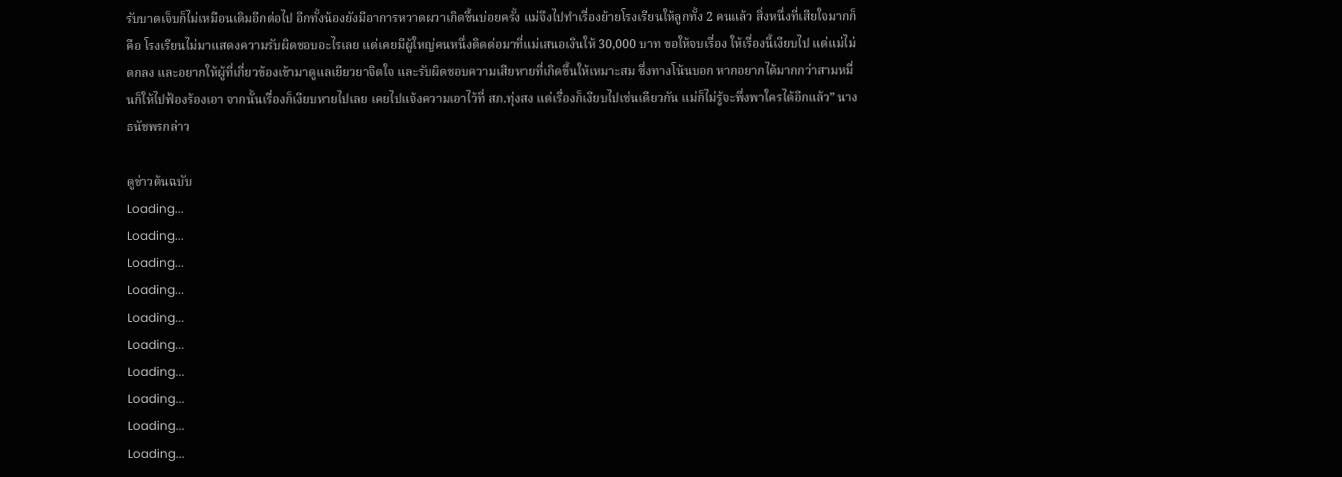รับบาดเจ็บก็ไม่เหมือนเดิมอีกต่อไป อีกทั้งน้องยังมีอาการหวาดผวาเกิดขึ้นบ่อยครั้ง แม่จึงไปทำเรื่องย้ายโรงเรียนให้ลูกทั้ง 2 คนแล้ว สิ่งหนึ่งที่เสียใจมากก็คือ โรงเรียนไม่มาแสดงความรับผิดชอบอะไรเลย แต่เคยมีผู้ใหญ่คนหนึ่งติดต่อมาที่แม่เสนอเงินให้ 30,000 บาท ขอให้จบเรื่อง ให้เรื่องนี้เงียบไป แต่แม่ไม่ตกลง และอยากให้ผู้ที่เกี่ยวข้องเข้ามาดูแลเยียวยาจิตใจ และรับผิดชอบความเสียหายที่เกิดขึ้นให้เหมาะสม ซึ่งทางโน้นบอก หากอยากได้มากกว่าสามหมื่นก็ให้ไปฟ้องร้องเอา จากนั้นเรื่องก็เงียบหายไปเลย เคยไปแจ้งความเอาไว้ที่ สภ.ทุ่งสง แต่เรื่องก็เงียบไปเช่นเดียวกัน แม่ก็ไม่รู้จะพึ่งพาใครได้อีกแล้ว” นางธนัชพรกล่าว

ดูข่าวต้นฉบับ
Loading...
Loading...
Loading...
Loading...
Loading...
Loading...
Loading...
Loading...
Loading...
Loading...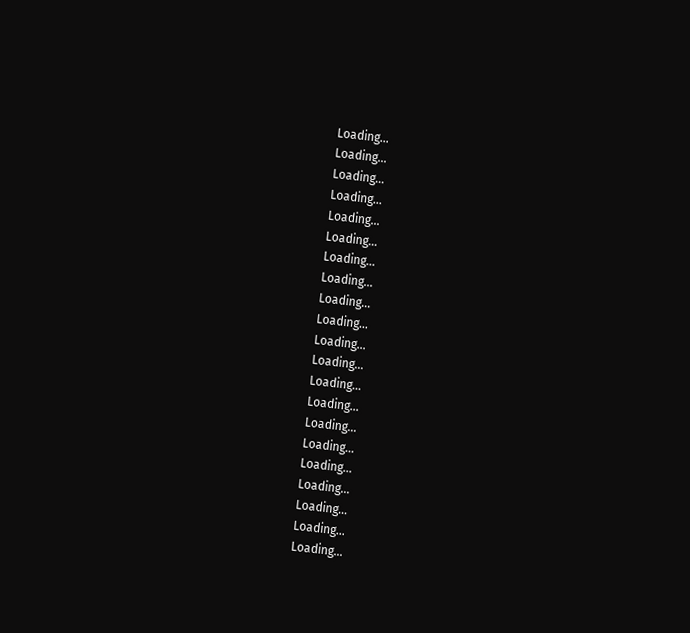Loading...
Loading...
Loading...
Loading...
Loading...
Loading...
Loading...
Loading...
Loading...
Loading...
Loading...
Loading...
Loading...
Loading...
Loading...
Loading...
Loading...
Loading...
Loading...
Loading...
Loading...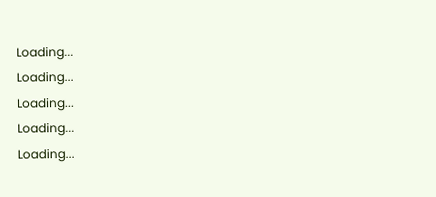Loading...
Loading...
Loading...
Loading...
Loading...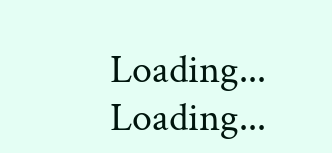Loading...
Loading...